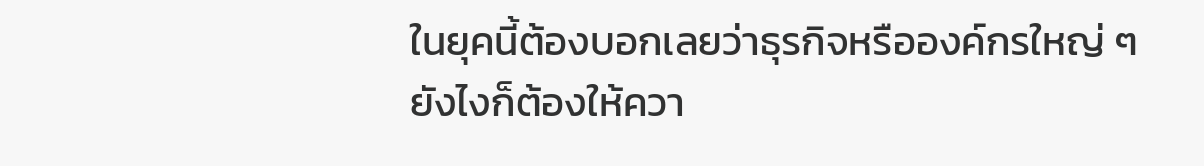ในยุคนี้ต้องบอกเลยว่าธุรกิจหรือองค์กรใหญ่ ๆ ยังไงก็ต้องให้ควา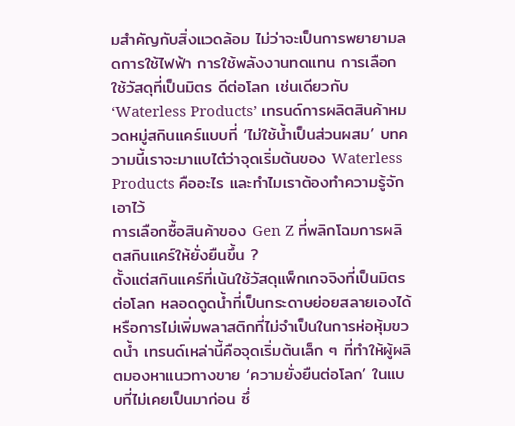มสำคัญกับสิ่งแวดล้อม ไม่ว่าจะเป็นการพยายามลดการใช้ไฟฟ้า การใช้พลังงานทดแทน การเลือกใช้วัสดุที่เป็นมิตร ดีต่อโลก เช่นเดียวกับ ‘Waterless Products’ เทรนด์การผลิตสินค้าหมวดหมู่สกินแคร์แบบที่ ‘ไม่ใช้น้ำเป็นส่วนผสม’ บทความนี้เราจะมาแบไต๋ว่าจุดเริ่มต้นของ Waterless Products คืออะไร และทำไมเราต้องทำความรู้จักเอาไว้
การเลือกซื้อสินค้าของ Gen Z ที่พลิกโฉมการผลิตสกินแคร์ให้ยั่งยืนขึ้น ?
ตั้งแต่สกินแคร์ที่เน้นใช้วัสดุแพ็กเกจจิงที่เป็นมิตรต่อโลก หลอดดูดน้ำที่เป็นกระดาษย่อยสลายเองได้ หรือการไม่เพิ่มพลาสติกที่ไม่จำเป็นในการห่อหุ้มขวดน้ำ เทรนด์เหล่านี้คือจุดเริ่มต้นเล็ก ๆ ที่ทำให้ผู้ผลิตมองหาแนวทางขาย ‘ความยั่งยืนต่อโลก’ ในแบบที่ไม่เคยเป็นมาก่อน ซึ่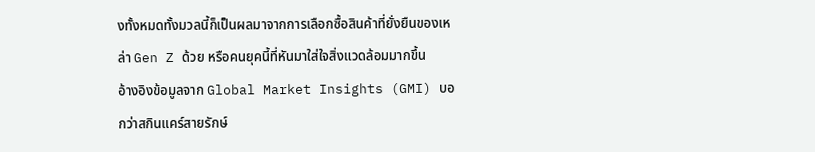งทั้งหมดทั้งมวลนี้ก็เป็นผลมาจากการเลือกซื้อสินค้าที่ยั่งยืนของเหล่า Gen Z ด้วย หรือคนยุคนี้ที่หันมาใส่ใจสิ่งแวดล้อมมากขึ้น
อ้างอิงข้อมูลจาก Global Market Insights (GMI) บอกว่าสกินแคร์สายรักษ์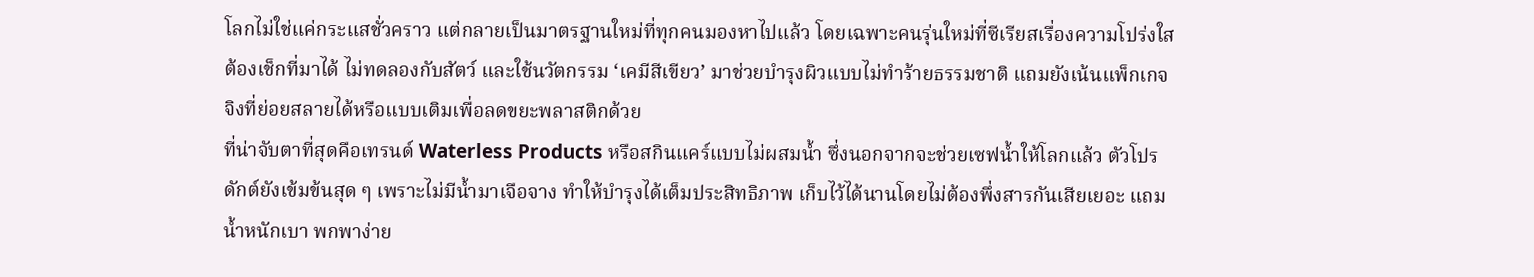โลกไม่ใช่แค่กระแสชั่วคราว แต่กลายเป็นมาตรฐานใหม่ที่ทุกคนมองหาไปแล้ว โดยเฉพาะคนรุ่นใหม่ที่ซีเรียสเรื่องความโปร่งใส ต้องเช็กที่มาได้ ไม่ทดลองกับสัตว์ และใช้นวัตกรรม ‘เคมีสีเขียว’ มาช่วยบำรุงผิวแบบไม่ทำร้ายธรรมชาติ แถมยังเน้นแพ็กเกจจิงที่ย่อยสลายได้หรือแบบเติมเพื่อลดขยะพลาสติกด้วย
ที่น่าจับตาที่สุดคือเทรนด์ Waterless Products หรือสกินแคร์แบบไม่ผสมน้ำ ซึ่งนอกจากจะช่วยเซฟน้ำให้โลกแล้ว ตัวโปรดักต์ยังเข้มข้นสุด ๆ เพราะไม่มีน้ำมาเจือจาง ทำให้บำรุงได้เต็มประสิทธิภาพ เก็บไว้ได้นานโดยไม่ต้องพึ่งสารกันเสียเยอะ แถมน้ำหนักเบา พกพาง่าย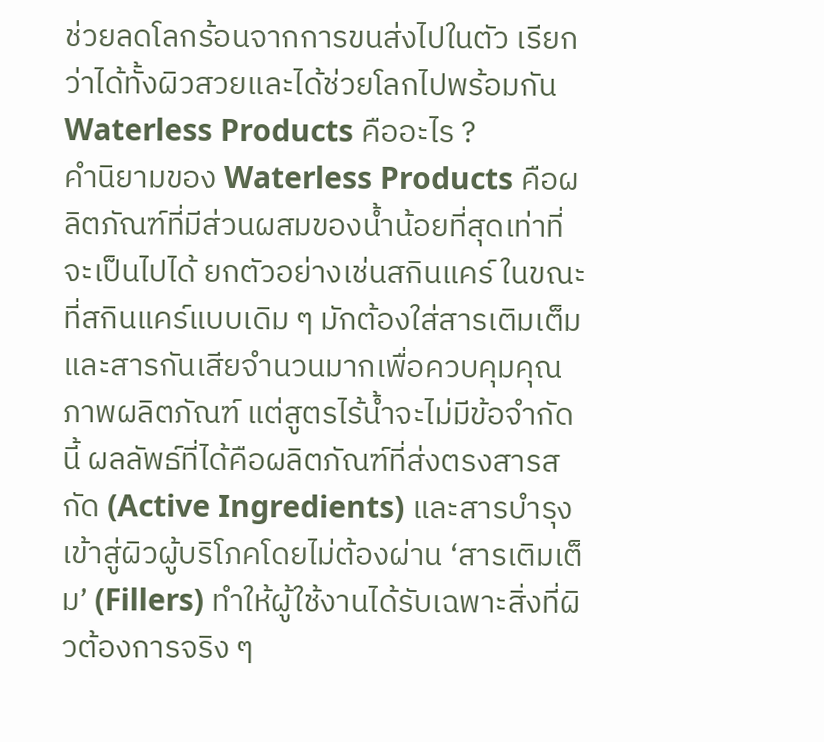ช่วยลดโลกร้อนจากการขนส่งไปในตัว เรียกว่าได้ทั้งผิวสวยและได้ช่วยโลกไปพร้อมกัน
Waterless Products คืออะไร ?
คำนิยามของ Waterless Products คือผลิตภัณฑ์ที่มีส่วนผสมของน้ำน้อยที่สุดเท่าที่จะเป็นไปได้ ยกตัวอย่างเช่นสกินแคร์ ในขณะที่สกินแคร์แบบเดิม ๆ มักต้องใส่สารเติมเต็มและสารกันเสียจำนวนมากเพื่อควบคุมคุณภาพผลิตภัณฑ์ แต่สูตรไร้น้ำจะไม่มีข้อจำกัดนี้ ผลลัพธ์ที่ได้คือผลิตภัณฑ์ที่ส่งตรงสารสกัด (Active Ingredients) และสารบำรุงเข้าสู่ผิวผู้บริโภคโดยไม่ต้องผ่าน ‘สารเติมเต็ม’ (Fillers) ทำให้ผู้ใช้งานได้รับเฉพาะสิ่งที่ผิวต้องการจริง ๆ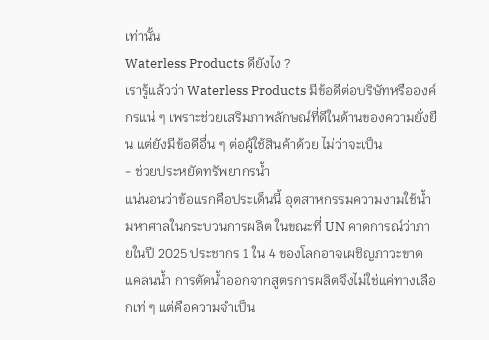เท่านั้น
Waterless Products ดียังไง ?
เรารู้แล้วว่า Waterless Products มีข้อดีต่อบริษัทหรือองค์กรแน่ ๆ เพราะช่วยเสริมภาพลักษณ์ที่ดีในด้านของความยั่งยืน แต่ยังมีข้อดีอื่น ๆ ต่อผู้ใช้สินค้าด้วย ไม่ว่าจะเป็น
- ช่วยประหยัดทรัพยากรน้ำ
แน่นอนว่าข้อแรกคือประเด็นนี้ อุตสาหกรรมความงามใช้น้ำมหาศาลในกระบวนการผลิต ในขณะที่ UN คาดการณ์ว่าภายในปี 2025 ประชากร 1 ใน 4 ของโลกอาจเผชิญภาวะขาดแคลนน้ำ การตัดน้ำออกจากสูตรการผลิตจึงไม่ใช่แค่ทางเลือกเท่ ๆ แต่คือความจำเป็น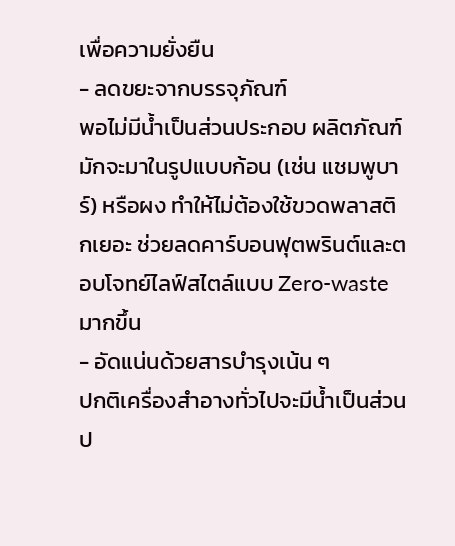เพื่อความยั่งยืน
- ลดขยะจากบรรจุภัณฑ์
พอไม่มีน้ำเป็นส่วนประกอบ ผลิตภัณฑ์มักจะมาในรูปแบบก้อน (เช่น แชมพูบาร์) หรือผง ทำให้ไม่ต้องใช้ขวดพลาสติกเยอะ ช่วยลดคาร์บอนฟุตพรินต์และตอบโจทย์ไลฟ์สไตล์แบบ Zero-waste มากขึ้น
- อัดแน่นด้วยสารบำรุงเน้น ๆ
ปกติเครื่องสำอางทั่วไปจะมีน้ำเป็นส่วนป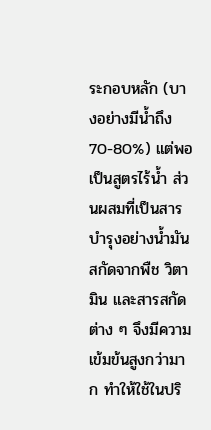ระกอบหลัก (บางอย่างมีน้ำถึง 70-80%) แต่พอเป็นสูตรไร้น้ำ ส่วนผสมที่เป็นสารบำรุงอย่างน้ำมันสกัดจากพืช วิตามิน และสารสกัดต่าง ๆ จึงมีความเข้มข้นสูงกว่ามาก ทำให้ใช้ในปริ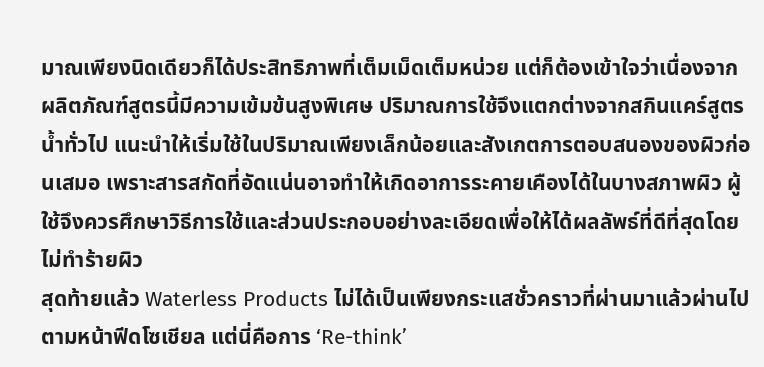มาณเพียงนิดเดียวก็ได้ประสิทธิภาพที่เต็มเม็ดเต็มหน่วย แต่ก็ต้องเข้าใจว่าเนื่องจากผลิตภัณฑ์สูตรนี้มีความเข้มข้นสูงพิเศษ ปริมาณการใช้จึงแตกต่างจากสกินแคร์สูตรน้ำทั่วไป แนะนำให้เริ่มใช้ในปริมาณเพียงเล็กน้อยและสังเกตการตอบสนองของผิวก่อนเสมอ เพราะสารสกัดที่อัดแน่นอาจทำให้เกิดอาการระคายเคืองได้ในบางสภาพผิว ผู้ใช้จึงควรศึกษาวิธีการใช้และส่วนประกอบอย่างละเอียดเพื่อให้ได้ผลลัพธ์ที่ดีที่สุดโดยไม่ทำร้ายผิว
สุดท้ายแล้ว Waterless Products ไม่ได้เป็นเพียงกระแสชั่วคราวที่ผ่านมาแล้วผ่านไปตามหน้าฟีดโซเชียล แต่นี่คือการ ‘Re-think’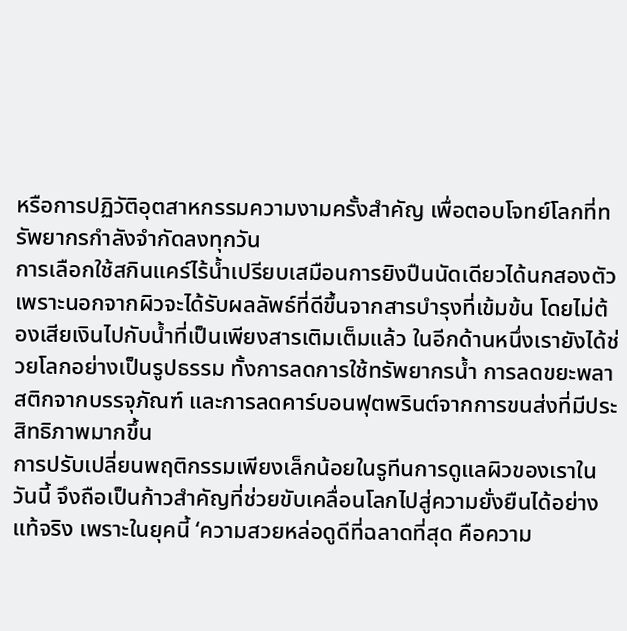หรือการปฏิวัติอุตสาหกรรมความงามครั้งสำคัญ เพื่อตอบโจทย์โลกที่ทรัพยากรกำลังจำกัดลงทุกวัน
การเลือกใช้สกินแคร์ไร้น้ำเปรียบเสมือนการยิงปืนนัดเดียวได้นกสองตัว เพราะนอกจากผิวจะได้รับผลลัพธ์ที่ดีขึ้นจากสารบำรุงที่เข้มข้น โดยไม่ต้องเสียเงินไปกับน้ำที่เป็นเพียงสารเติมเต็มแล้ว ในอีกด้านหนึ่งเรายังได้ช่วยโลกอย่างเป็นรูปธรรม ทั้งการลดการใช้ทรัพยากรน้ำ การลดขยะพลาสติกจากบรรจุภัณฑ์ และการลดคาร์บอนฟุตพรินต์จากการขนส่งที่มีประสิทธิภาพมากขึ้น
การปรับเปลี่ยนพฤติกรรมเพียงเล็กน้อยในรูทีนการดูแลผิวของเราในวันนี้ จึงถือเป็นก้าวสำคัญที่ช่วยขับเคลื่อนโลกไปสู่ความยั่งยืนได้อย่างแท้จริง เพราะในยุคนี้ ‘ความสวยหล่อดูดีที่ฉลาดที่สุด คือความ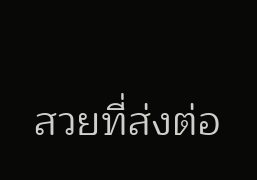สวยที่ส่งต่อ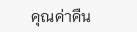คุณค่าคืน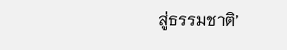สู่ธรรมชาติ’